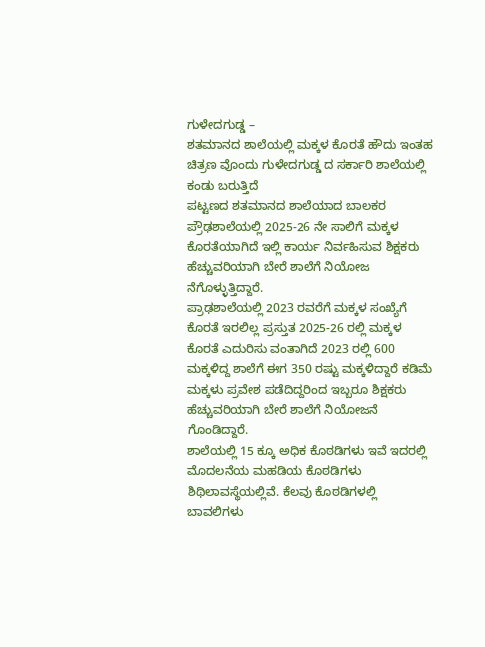ಗುಳೇದಗುಡ್ಡ –
ಶತಮಾನದ ಶಾಲೆಯಲ್ಲಿ ಮಕ್ಕಳ ಕೊರತೆ ಹೌದು ಇಂತಹ ಚಿತ್ರಣ ವೊಂದು ಗುಳೇದಗುಡ್ಡ ದ ಸರ್ಕಾರಿ ಶಾಲೆಯಲ್ಲಿ ಕಂಡು ಬರುತ್ತಿದೆ
ಪಟ್ಟಣದ ಶತಮಾನದ ಶಾಲೆಯಾದ ಬಾಲಕರ ಪ್ರೌಢಶಾಲೆಯಲ್ಲಿ 2025-26 ನೇ ಸಾಲಿಗೆ ಮಕ್ಕಳ ಕೊರತೆಯಾಗಿದೆ ಇಲ್ಲಿ ಕಾರ್ಯ ನಿರ್ವಹಿಸುವ ಶಿಕ್ಷಕರು ಹೆಚ್ಚುವರಿಯಾಗಿ ಬೇರೆ ಶಾಲೆಗೆ ನಿಯೋಜ ನೆಗೊಳ್ಳುತ್ತಿದ್ದಾರೆ.
ಪ್ರಾಢಶಾಲೆಯಲ್ಲಿ 2023 ರವರೆಗೆ ಮಕ್ಕಳ ಸಂಖ್ಯೆಗೆ ಕೊರತೆ ಇರಲಿಲ್ಲ ಪ್ರಸ್ತುತ 2025-26 ರಲ್ಲಿ ಮಕ್ಕಳ ಕೊರತೆ ಎದುರಿಸು ವಂತಾಗಿದೆ 2023 ರಲ್ಲಿ 600 ಮಕ್ಕಳಿದ್ದ ಶಾಲೆಗೆ ಈಗ 350 ರಷ್ಟು ಮಕ್ಕಳಿದ್ದಾರೆ ಕಡಿಮೆ ಮಕ್ಕಳು ಪ್ರವೇಶ ಪಡೆದಿದ್ದರಿಂದ ಇಬ್ಬರೂ ಶಿಕ್ಷಕರು ಹೆಚ್ಚುವರಿಯಾಗಿ ಬೇರೆ ಶಾಲೆಗೆ ನಿಯೋಜನೆ ಗೊಂಡಿದ್ದಾರೆ.
ಶಾಲೆಯಲ್ಲಿ 15 ಕ್ಕೂ ಅಧಿಕ ಕೊಠಡಿಗಳು ಇವೆ ಇದರಲ್ಲಿ ಮೊದಲನೆಯ ಮಹಡಿಯ ಕೊಠಡಿಗಳು ಶಿಥಿಲಾವಸ್ಥೆಯಲ್ಲಿವೆ. ಕೆಲವು ಕೊಠಡಿಗಳಲ್ಲಿ ಬಾವಲಿಗಳು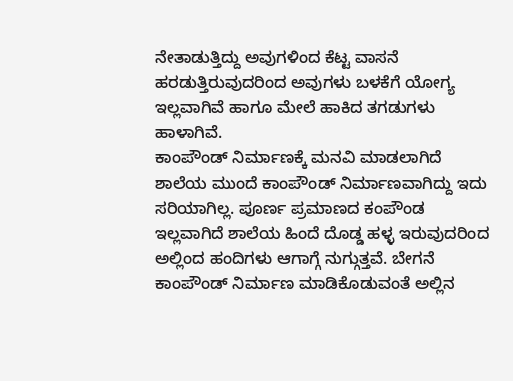ನೇತಾಡುತ್ತಿದ್ದು ಅವುಗಳಿಂದ ಕೆಟ್ಟ ವಾಸನೆ ಹರಡುತ್ತಿರುವುದರಿಂದ ಅವುಗಳು ಬಳಕೆಗೆ ಯೋಗ್ಯ ಇಲ್ಲವಾಗಿವೆ ಹಾಗೂ ಮೇಲೆ ಹಾಕಿದ ತಗಡುಗಳು ಹಾಳಾಗಿವೆ.
ಕಾಂಪೌಂಡ್ ನಿರ್ಮಾಣಕ್ಕೆ ಮನವಿ ಮಾಡಲಾಗಿದೆ ಶಾಲೆಯ ಮುಂದೆ ಕಾಂಪೌಂಡ್ ನಿರ್ಮಾಣವಾಗಿದ್ದು ಇದು ಸರಿಯಾಗಿಲ್ಲ. ಪೂರ್ಣ ಪ್ರಮಾಣದ ಕಂಪೌಂಡ ಇಲ್ಲವಾಗಿದೆ ಶಾಲೆಯ ಹಿಂದೆ ದೊಡ್ಡ ಹಳ್ಳ ಇರುವುದರಿಂದ ಅಲ್ಲಿಂದ ಹಂದಿಗಳು ಆಗಾಗ್ಗೆ ನುಗ್ಗುತ್ತವೆ. ಬೇಗನೆ ಕಾಂಪೌಂಡ್ ನಿರ್ಮಾಣ ಮಾಡಿಕೊಡುವಂತೆ ಅಲ್ಲಿನ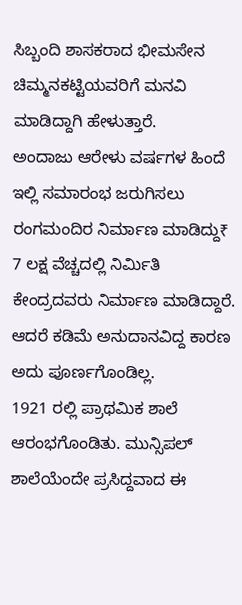ಸಿಬ್ಬಂದಿ ಶಾಸಕರಾದ ಭೀಮಸೇನ ಚಿಮ್ಮನಕಟ್ಟಿಯವರಿಗೆ ಮನವಿ ಮಾಡಿದ್ದಾಗಿ ಹೇಳುತ್ತಾರೆ.
ಅಂದಾಜು ಆರೇಳು ವರ್ಷಗಳ ಹಿಂದೆ ಇಲ್ಲಿ ಸಮಾರಂಭ ಜರುಗಿಸಲು ರಂಗಮಂದಿರ ನಿರ್ಮಾಣ ಮಾಡಿದ್ದು₹ 7 ಲಕ್ಷ ವೆಚ್ಚದಲ್ಲಿ ನಿರ್ಮಿತಿ ಕೇಂದ್ರದವರು ನಿರ್ಮಾಣ ಮಾಡಿದ್ದಾರೆ. ಆದರೆ ಕಡಿಮೆ ಅನುದಾನವಿದ್ದ ಕಾರಣ ಅದು ಪೂರ್ಣಗೊಂಡಿಲ್ಲ.
1921 ರಲ್ಲಿ ಪ್ರಾಥಮಿಕ ಶಾಲೆ ಆರಂಭಗೊಂಡಿತು. ಮುನ್ಸಿಪಲ್ ಶಾಲೆಯೆಂದೇ ಪ್ರಸಿದ್ದವಾದ ಈ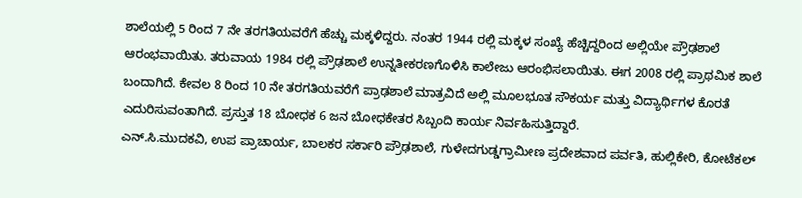ಶಾಲೆಯಲ್ಲಿ 5 ರಿಂದ 7 ನೇ ತರಗತಿಯವರೆಗೆ ಹೆಚ್ಚು ಮಕ್ಕಳಿದ್ದರು. ನಂತರ 1944 ರಲ್ಲಿ ಮಕ್ಕಳ ಸಂಖ್ಯೆ ಹೆಚ್ಚಿದ್ದರಿಂದ ಅಲ್ಲಿಯೇ ಪ್ರೌಢಶಾಲೆ ಆರಂಭವಾಯಿತು. ತರುವಾಯ 1984 ರಲ್ಲಿ ಪ್ರೌಢಶಾಲೆ ಉನ್ನತೀಕರಣಗೊಳಿಸಿ ಕಾಲೇಜು ಆರಂಭಿಸಲಾಯಿತು. ಈಗ 2008 ರಲ್ಲಿ ಪ್ರಾಥಮಿಕ ಶಾಲೆ ಬಂದಾಗಿದೆ. ಕೇವಲ 8 ರಿಂದ 10 ನೇ ತರಗತಿಯವರೆಗೆ ಪ್ರಾಢಶಾಲೆ ಮಾತ್ರವಿದೆ ಅಲ್ಲಿ ಮೂಲಭೂತ ಸೌಕರ್ಯ ಮತ್ತು ವಿದ್ಯಾರ್ಥಿಗಳ ಕೊರತೆ ಎದುರಿಸುವಂತಾಗಿದೆ. ಪ್ರಸ್ತುತ 18 ಬೋಧಕ 6 ಜನ ಬೋಧಕೇತರ ಸಿಬ್ಬಂದಿ ಕಾರ್ಯ ನಿರ್ವಹಿಸುತ್ತಿದ್ದಾರೆ.
ಎನ್.ಸಿ.ಮುದಕವಿ, ಉಪ ಪ್ರಾಚಾರ್ಯ, ಬಾಲಕರ ಸರ್ಕಾರಿ ಪ್ರೌಢಶಾಲೆ, ಗುಳೇದಗುಡ್ಡಗ್ರಾಮೀಣ ಪ್ರದೇಶವಾದ ಪರ್ವತಿ, ಹುಲ್ಲಿಕೇರಿ, ಕೋಟೆಕಲ್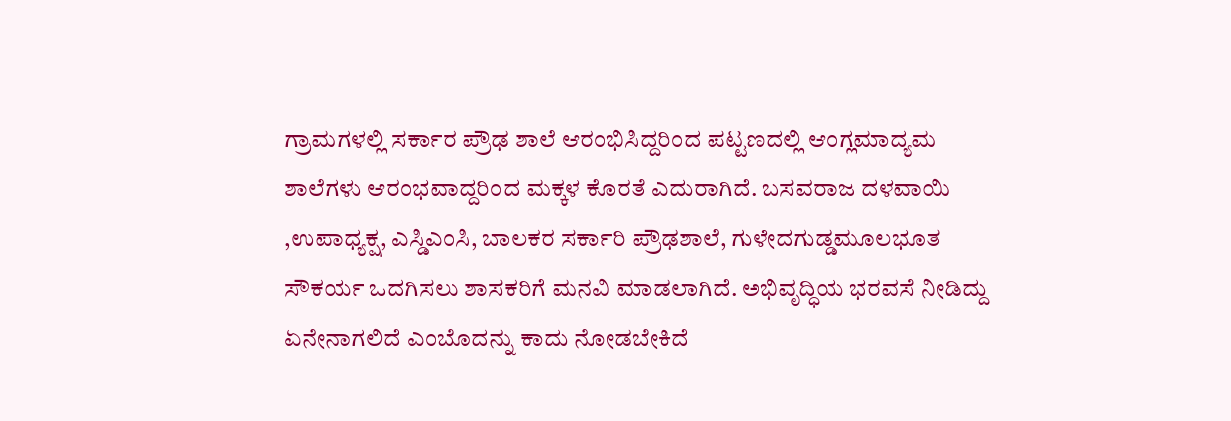ಗ್ರಾಮಗಳಲ್ಲಿ ಸರ್ಕಾರ ಪ್ರೌಢ ಶಾಲೆ ಆರಂಭಿಸಿದ್ದರಿಂದ ಪಟ್ಟಣದಲ್ಲಿ ಆಂಗ್ಲಮಾದ್ಯಮ ಶಾಲೆಗಳು ಆರಂಭವಾದ್ದರಿಂದ ಮಕ್ಕಳ ಕೊರತೆ ಎದುರಾಗಿದೆ. ಬಸವರಾಜ ದಳವಾಯಿ ,ಉಪಾಧ್ಯಕ್ಷ, ಎಸ್ಡಿಎಂಸಿ, ಬಾಲಕರ ಸರ್ಕಾರಿ ಪ್ರೌಢಶಾಲೆ, ಗುಳೇದಗುಡ್ಡಮೂಲಭೂತ ಸೌಕರ್ಯ ಒದಗಿಸಲು ಶಾಸಕರಿಗೆ ಮನವಿ ಮಾಡಲಾಗಿದೆ. ಅಭಿವೃದ್ಧಿಯ ಭರವಸೆ ನೀಡಿದ್ದು ಏನೇನಾಗಲಿದೆ ಎಂಬೊದನ್ನು ಕಾದು ನೋಡಬೇಕಿದೆ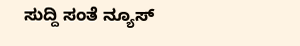ಸುದ್ದಿ ಸಂತೆ ನ್ಯೂಸ್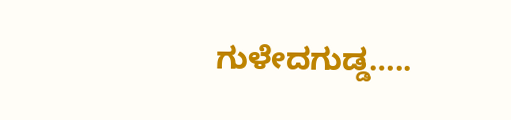ಗುಳೇದಗುಡ್ಡ…..